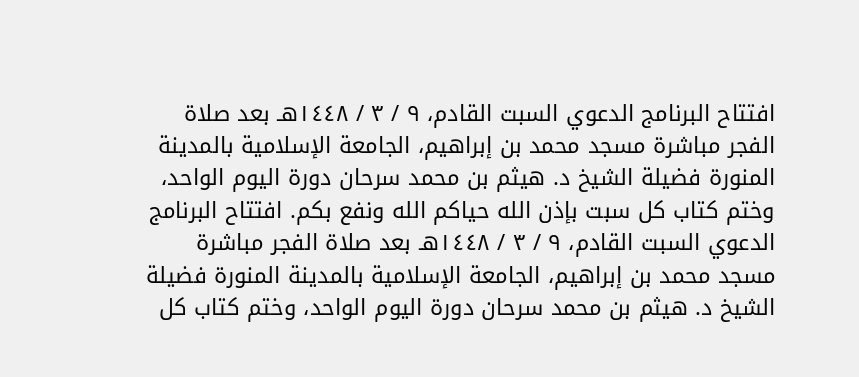افتتاح البرنامج الدعوي السبت القادم، ٩ / ٣ / ١٤٤٨هـ بعد صلاة الفجر مباشرة مسجد محمد بن إبراهيم، الجامعة الإسلامية بالمدينة المنورة فضيلة الشيخ د. هيثم بن محمد سرحان دورة اليوم الواحد، وختم كتاب كل سبت بإذن الله حياكم الله ونفع بكم. افتتاح البرنامج الدعوي السبت القادم، ٩ / ٣ / ١٤٤٨هـ بعد صلاة الفجر مباشرة مسجد محمد بن إبراهيم، الجامعة الإسلامية بالمدينة المنورة فضيلة الشيخ د. هيثم بن محمد سرحان دورة اليوم الواحد، وختم كتاب كل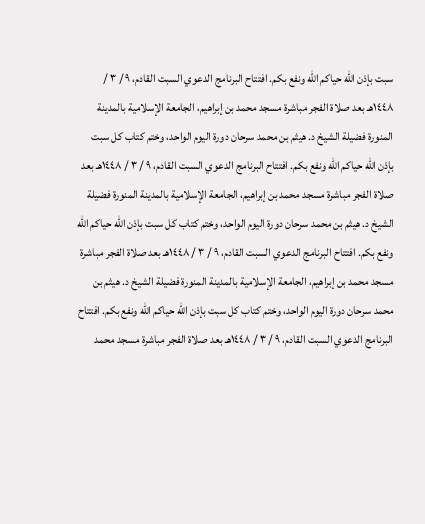سبت بإذن الله حياكم الله ونفع بكم. افتتاح البرنامج الدعوي السبت القادم، ٩ / ٣ / ١٤٤٨هـ بعد صلاة الفجر مباشرة مسجد محمد بن إبراهيم، الجامعة الإسلامية بالمدينة المنورة فضيلة الشيخ د. هيثم بن محمد سرحان دورة اليوم الواحد، وختم كتاب كل سبت بإذن الله حياكم الله ونفع بكم. افتتاح البرنامج الدعوي السبت القادم، ٩ / ٣ / ١٤٤٨هـ بعد صلاة الفجر مباشرة مسجد محمد بن إبراهيم، الجامعة الإسلامية بالمدينة المنورة فضيلة الشيخ د. هيثم بن محمد سرحان دورة اليوم الواحد، وختم كتاب كل سبت بإذن الله حياكم الله ونفع بكم. افتتاح البرنامج الدعوي السبت القادم، ٩ / ٣ / ١٤٤٨هـ بعد صلاة الفجر مباشرة مسجد محمد بن إبراهيم، الجامعة الإسلامية بالمدينة المنورة فضيلة الشيخ د. هيثم بن محمد سرحان دورة اليوم الواحد، وختم كتاب كل سبت بإذن الله حياكم الله ونفع بكم. افتتاح البرنامج الدعوي السبت القادم، ٩ / ٣ / ١٤٤٨هـ بعد صلاة الفجر مباشرة مسجد محمد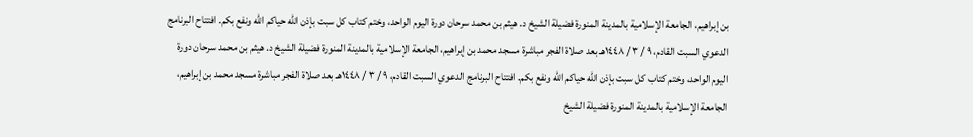بن إبراهيم، الجامعة الإسلامية بالمدينة المنورة فضيلة الشيخ د. هيثم بن محمد سرحان دورة اليوم الواحد، وختم كتاب كل سبت بإذن الله حياكم الله ونفع بكم. افتتاح البرنامج الدعوي السبت القادم، ٩ / ٣ / ١٤٤٨هـ بعد صلاة الفجر مباشرة مسجد محمد بن إبراهيم، الجامعة الإسلامية بالمدينة المنورة فضيلة الشيخ د. هيثم بن محمد سرحان دورة اليوم الواحد، وختم كتاب كل سبت بإذن الله حياكم الله ونفع بكم. افتتاح البرنامج الدعوي السبت القادم، ٩ / ٣ / ١٤٤٨هـ بعد صلاة الفجر مباشرة مسجد محمد بن إبراهيم، الجامعة الإسلامية بالمدينة المنورة فضيلة الشيخ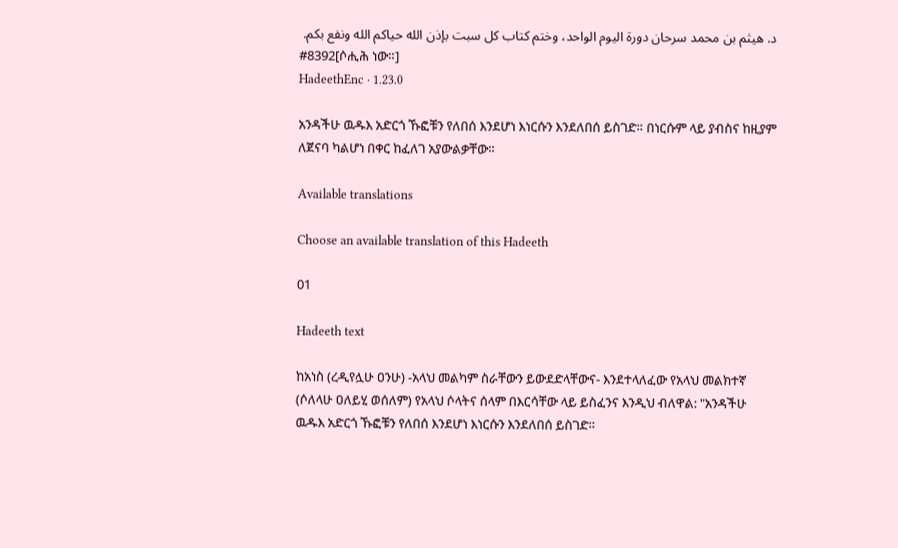د. هيثم بن محمد سرحان دورة اليوم الواحد، وختم كتاب كل سبت بإذن الله حياكم الله ونفع بكم.
#8392[ሶሒሕ ነው።]
HadeethEnc · 1.23.0

አንዳችሁ ዉዱእ አድርጎ ኹፎቹን የለበሰ እንደሆነ እነርሱን እንደለበሰ ይስገድ። በነርሱም ላይ ያብስና ከዚያም ለጀናባ ካልሆነ በቀር ከፈለገ አያውልቃቸው።

Available translations

Choose an available translation of this Hadeeth

01

Hadeeth text

ከአነስ (ረዲየሏሁ ዐንሁ) -አላህ መልካም ስራቸውን ይውደድላቸውና- እንደተላለፈው የአላህ መልክተኛ (ሶለላሁ ዐለይሂ ወሰለም) የአላህ ሶላትና ሰላም በእርሳቸው ላይ ይስፈንና እንዲህ ብለዋል: "አንዳችሁ ዉዱእ አድርጎ ኹፎቹን የለበሰ እንደሆነ እነርሱን እንደለበሰ ይስገድ።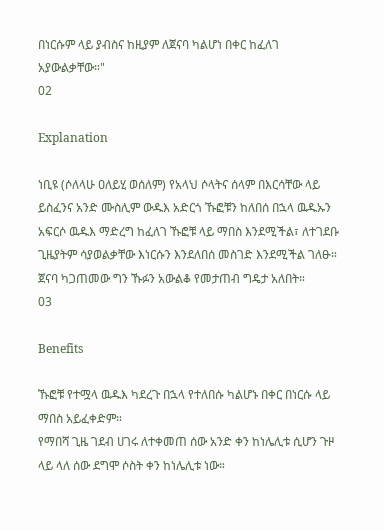በነርሱም ላይ ያብስና ከዚያም ለጀናባ ካልሆነ በቀር ከፈለገ አያውልቃቸው።"
02

Explanation

ነቢዩ (ሶለላሁ ዐለይሂ ወሰለም) የአላህ ሶላትና ሰላም በእርሳቸው ላይ ይስፈንና አንድ ሙስሊም ውዱእ አድርጎ ኹፎቹን ከለበሰ በኋላ ዉዱኡን አፍርሶ ዉዱእ ማድረግ ከፈለገ ኹፎቹ ላይ ማበስ እንደሚችል፣ ለተገደቡ ጊዜያትም ሳያወልቃቸው እነርሱን እንደለበሰ መስገድ እንደሚችል ገለፁ። ጀናባ ካጋጠመው ግን ኹፉን አውልቆ የመታጠብ ግዴታ አለበት።
03

Benefits

ኹፎቹ የተሟላ ዉዱእ ካደረጉ በኋላ የተለበሱ ካልሆኑ በቀር በነርሱ ላይ ማበስ አይፈቀድም።
የማበሻ ጊዜ ገደብ ሀገሩ ለተቀመጠ ሰው አንድ ቀን ከነሌሊቱ ሲሆን ጉዞ ላይ ላለ ሰው ደግሞ ሶስት ቀን ከነሌሊቱ ነው።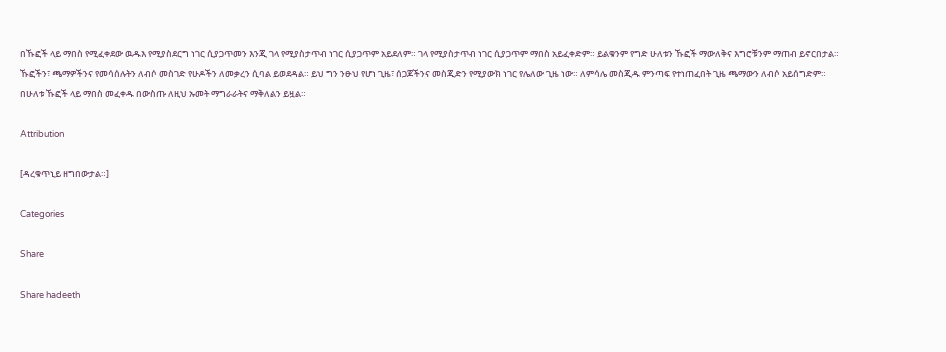በኹፎች ላይ ማበስ የሚፈቀደው ዉዱእ የሚያስደርግ ነገር ሲያጋጥመን እንጂ ገላ የሚያስታጥብ ነገር ሲያጋጥም አይደለም። ገላ የሚያስታጥብ ነገር ሲያጋጥም ማበስ አይፈቀድም። ይልቁንም የግድ ሁለቱን ኹፎች ማውለቅና እግሮቹንም ማጠብ ይኖርበታል።
ኹፎችን፣ ጫማዎችንና የመሳሰሉትን ለብሶ መስገድ የሁዶችን ለመቃረን ሲባል ይወደዳል። ይህ ግን ንፁህ የሆነ ጊዜ፣ ሰጋጆችንና መስጂድን የሚያውክ ነገር የሌለው ጊዜ ነው። ለምሳሌ መስጂዱ ምንጣፍ የተነጠፈበት ጊዜ ጫማውን ለብሶ አይሰግድም።
በሁለቱ ኹፎች ላይ ማበስ መፈቀዱ በውስጡ ለዚህ ኡመት ማግራራትና ማቅለልን ይዟል።

Attribution

[ዳረቁጥኒይ ዘግበውታል።]

Categories

Share

Share hadeeth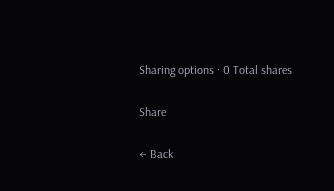Sharing options · 0 Total shares

Share

← Back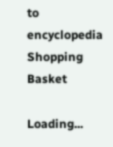to encyclopedia
Shopping Basket

Loading...